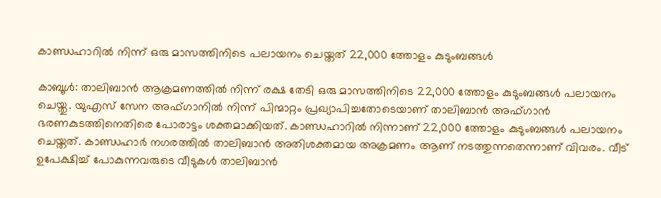കാണ്ഡഹാറില്‍ നിന്ന് ഒരു മാസത്തിനിടെ പലായനം ചെയ്തത് 22,000 ത്തോളം കുടുംബങ്ങള്‍

കാബൂള്‍: താലിബാന്‍ ആക്രമണത്തില്‍ നിന്ന് രക്ഷ തേടി ഒരു മാസത്തിനിടെ 22,000 ത്തോളം കുടുംബങ്ങള്‍ പലായനം ചെയ്തു. യുഎസ് സേന അഫ്ഗാനില്‍ നിന്ന് പിന്മാറ്റം പ്രഖ്യാപിച്ചതോടെയാണ് താലിബാന്‍ അഫ്ഗാന്‍ ഭരണകുടത്തിനെതിരെ പോരാട്ടം ശക്തമാക്കിയത്. കാണ്ഡഹാറില്‍ നിന്നാണ് 22,000 ത്തോളം കുടുംബങ്ങള്‍ പലായനം ചെയ്തത്. കാണ്ഡഹാര്‍ നഗരത്തില്‍ താലിബാന്‍ അതിശക്തമായ അക്രമണം ആണ് നടത്തുന്നതെന്നാണ് വിവരം. വീട് ഉപേക്ഷിച്ച് പോകുന്നവരുടെ വീടുകള്‍ താലിബാന്‍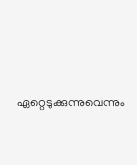ഏറ്റെടുക്കുന്നുവെന്നും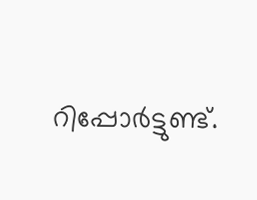റിപ്പോര്‍ട്ടുണ്ട്.